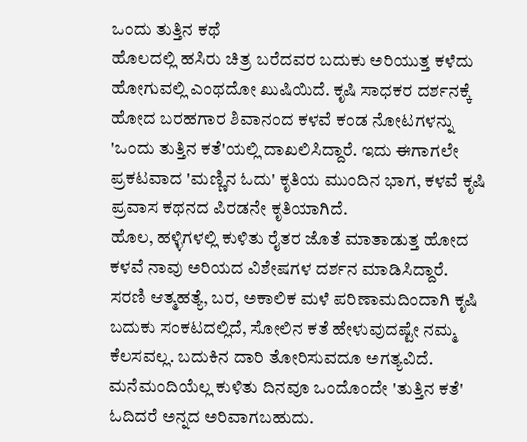ಒಂದು ತುತ್ತಿನ ಕಥೆ
ಹೊಲದಲ್ಲಿ ಹಸಿರು ಚಿತ್ರ ಬರೆದವರ ಬದುಕು ಅರಿಯುತ್ತ ಕಳೆದು ಹೋಗುವಲ್ಲಿ ಎಂಥದೋ ಖುಷಿಯಿದೆ. ಕೃಷಿ ಸಾಧಕರ ದರ್ಶನಕ್ಕೆ ಹೋದ ಬರಹಗಾರ ಶಿವಾನಂದ ಕಳವೆ ಕಂಡ ನೋಟಗಳನ್ನು 'ಒಂದು ತುತ್ತಿನ ಕತೆ'ಯಲ್ಲಿ ದಾಖಲಿಸಿದ್ದಾರೆ. ಇದು ಈಗಾಗಲೇ ಪ್ರಕಟವಾದ 'ಮಣ್ಣಿನ ಓದು' ಕೃತಿಯ ಮುಂದಿನ ಭಾಗ, ಕಳವೆ ಕೃಷಿ ಪ್ರವಾಸ ಕಥನದ ಪಿರಡನೇ ಕೃತಿಯಾಗಿದೆ.
ಹೊಲ, ಹಳ್ಳಿಗಳಲ್ಲಿ ಕುಳಿತು ರೈತರ ಜೊತೆ ಮಾತಾಡುತ್ತ ಹೋದ ಕಳವೆ ನಾವು ಅರಿಯದ ವಿಶೇಷಗಳ ದರ್ಶನ ಮಾಡಿಸಿದ್ದಾರೆ. ಸರಣಿ ಆತ್ಮಹತ್ಯೆ, ಬರ, ಅಕಾಲಿಕ ಮಳೆ ಪರಿಣಾಮದಿಂದಾಗಿ ಕೃಷಿ ಬದುಕು ಸಂಕಟದಲ್ಲಿದೆ, ಸೋಲಿನ ಕತೆ ಹೇಳುವುದಷ್ಟೇ ನಮ್ಮ ಕೆಲಸವಲ್ಲ. ಬದುಕಿನ ದಾರಿ ತೋರಿಸುವದೂ ಅಗತ್ಯವಿದೆ. ಮನೆಮಂದಿಯೆಲ್ಲ ಕುಳಿತು ದಿನವೂ ಒಂದೊಂದೇ 'ತುತ್ತಿನ ಕತೆ' ಓದಿದರೆ ಅನ್ನದ ಅರಿವಾಗಬಹುದು.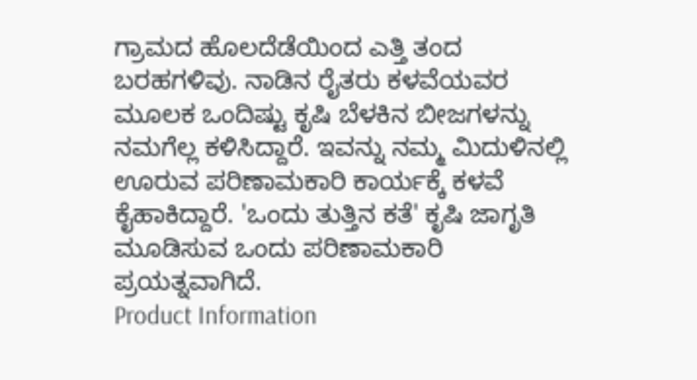ಗ್ರಾಮದ ಹೊಲದೆಡೆಯಿಂದ ಎತ್ತಿ ತಂದ ಬರಹಗಳಿವು. ನಾಡಿನ ರೈತರು ಕಳವೆಯವರ ಮೂಲಕ ಒಂದಿಷ್ಟು ಕೃಷಿ ಬೆಳಕಿನ ಬೀಜಗಳನ್ನು ನಮಗೆಲ್ಲ ಕಳಿಸಿದ್ದಾರೆ. ಇವನ್ನು ನಮ್ಮ ಮಿದುಳಿನಲ್ಲಿ ಊರುವ ಪರಿಣಾಮಕಾರಿ ಕಾರ್ಯಕ್ಕೆ ಕಳವೆ ಕೈಹಾಕಿದ್ದಾರೆ. 'ಒಂದು ತುತ್ತಿನ ಕತೆ' ಕೃಷಿ ಜಾಗೃತಿ ಮೂಡಿಸುವ ಒಂದು ಪರಿಣಾಮಕಾರಿ ಪ್ರಯತ್ನವಾಗಿದೆ.
Product Information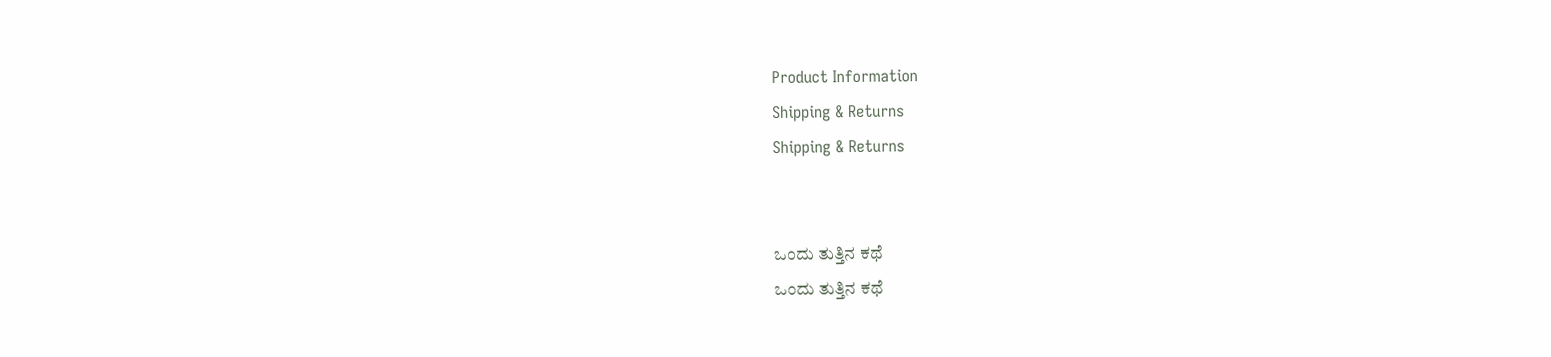Product Information
Shipping & Returns
Shipping & Returns


ಒಂದು ತುತ್ತಿನ ಕಥೆ
ಒಂದು ತುತ್ತಿನ ಕಥೆ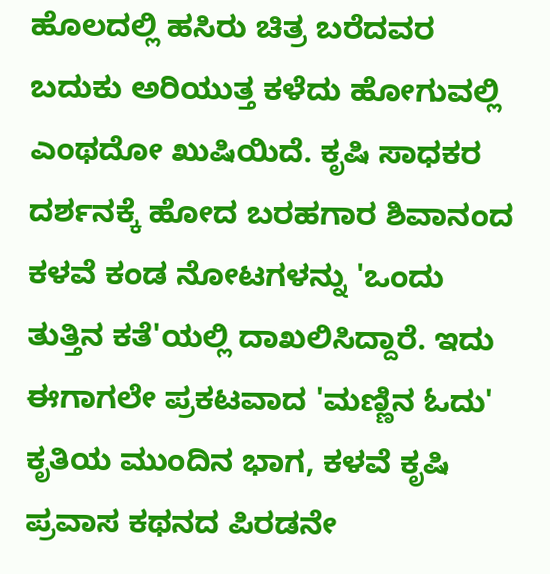ಹೊಲದಲ್ಲಿ ಹಸಿರು ಚಿತ್ರ ಬರೆದವರ ಬದುಕು ಅರಿಯುತ್ತ ಕಳೆದು ಹೋಗುವಲ್ಲಿ ಎಂಥದೋ ಖುಷಿಯಿದೆ. ಕೃಷಿ ಸಾಧಕರ ದರ್ಶನಕ್ಕೆ ಹೋದ ಬರಹಗಾರ ಶಿವಾನಂದ ಕಳವೆ ಕಂಡ ನೋಟಗಳನ್ನು 'ಒಂದು ತುತ್ತಿನ ಕತೆ'ಯಲ್ಲಿ ದಾಖಲಿಸಿದ್ದಾರೆ. ಇದು ಈಗಾಗಲೇ ಪ್ರಕಟವಾದ 'ಮಣ್ಣಿನ ಓದು' ಕೃತಿಯ ಮುಂದಿನ ಭಾಗ, ಕಳವೆ ಕೃಷಿ ಪ್ರವಾಸ ಕಥನದ ಪಿರಡನೇ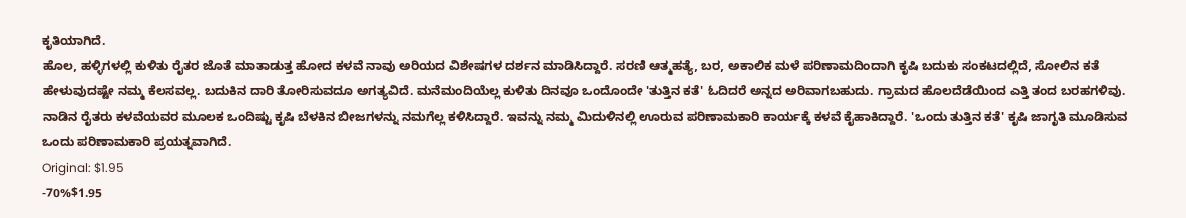ಕೃತಿಯಾಗಿದೆ.
ಹೊಲ, ಹಳ್ಳಿಗಳಲ್ಲಿ ಕುಳಿತು ರೈತರ ಜೊತೆ ಮಾತಾಡುತ್ತ ಹೋದ ಕಳವೆ ನಾವು ಅರಿಯದ ವಿಶೇಷಗಳ ದರ್ಶನ ಮಾಡಿಸಿದ್ದಾರೆ. ಸರಣಿ ಆತ್ಮಹತ್ಯೆ, ಬರ, ಅಕಾಲಿಕ ಮಳೆ ಪರಿಣಾಮದಿಂದಾಗಿ ಕೃಷಿ ಬದುಕು ಸಂಕಟದಲ್ಲಿದೆ, ಸೋಲಿನ ಕತೆ ಹೇಳುವುದಷ್ಟೇ ನಮ್ಮ ಕೆಲಸವಲ್ಲ. ಬದುಕಿನ ದಾರಿ ತೋರಿಸುವದೂ ಅಗತ್ಯವಿದೆ. ಮನೆಮಂದಿಯೆಲ್ಲ ಕುಳಿತು ದಿನವೂ ಒಂದೊಂದೇ 'ತುತ್ತಿನ ಕತೆ' ಓದಿದರೆ ಅನ್ನದ ಅರಿವಾಗಬಹುದು. ಗ್ರಾಮದ ಹೊಲದೆಡೆಯಿಂದ ಎತ್ತಿ ತಂದ ಬರಹಗಳಿವು. ನಾಡಿನ ರೈತರು ಕಳವೆಯವರ ಮೂಲಕ ಒಂದಿಷ್ಟು ಕೃಷಿ ಬೆಳಕಿನ ಬೀಜಗಳನ್ನು ನಮಗೆಲ್ಲ ಕಳಿಸಿದ್ದಾರೆ. ಇವನ್ನು ನಮ್ಮ ಮಿದುಳಿನಲ್ಲಿ ಊರುವ ಪರಿಣಾಮಕಾರಿ ಕಾರ್ಯಕ್ಕೆ ಕಳವೆ ಕೈಹಾಕಿದ್ದಾರೆ. 'ಒಂದು ತುತ್ತಿನ ಕತೆ' ಕೃಷಿ ಜಾಗೃತಿ ಮೂಡಿಸುವ ಒಂದು ಪರಿಣಾಮಕಾರಿ ಪ್ರಯತ್ನವಾಗಿದೆ.
Original: $1.95
-70%$1.95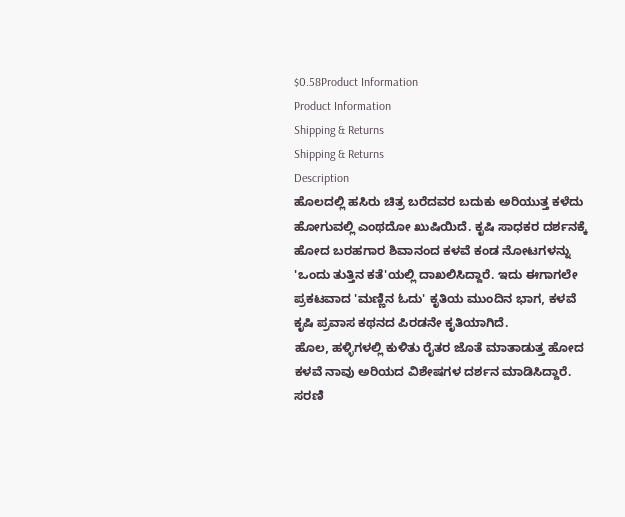$0.58Product Information
Product Information
Shipping & Returns
Shipping & Returns
Description
ಹೊಲದಲ್ಲಿ ಹಸಿರು ಚಿತ್ರ ಬರೆದವರ ಬದುಕು ಅರಿಯುತ್ತ ಕಳೆದು ಹೋಗುವಲ್ಲಿ ಎಂಥದೋ ಖುಷಿಯಿದೆ. ಕೃಷಿ ಸಾಧಕರ ದರ್ಶನಕ್ಕೆ ಹೋದ ಬರಹಗಾರ ಶಿವಾನಂದ ಕಳವೆ ಕಂಡ ನೋಟಗಳನ್ನು 'ಒಂದು ತುತ್ತಿನ ಕತೆ'ಯಲ್ಲಿ ದಾಖಲಿಸಿದ್ದಾರೆ. ಇದು ಈಗಾಗಲೇ ಪ್ರಕಟವಾದ 'ಮಣ್ಣಿನ ಓದು' ಕೃತಿಯ ಮುಂದಿನ ಭಾಗ, ಕಳವೆ ಕೃಷಿ ಪ್ರವಾಸ ಕಥನದ ಪಿರಡನೇ ಕೃತಿಯಾಗಿದೆ.
ಹೊಲ, ಹಳ್ಳಿಗಳಲ್ಲಿ ಕುಳಿತು ರೈತರ ಜೊತೆ ಮಾತಾಡುತ್ತ ಹೋದ ಕಳವೆ ನಾವು ಅರಿಯದ ವಿಶೇಷಗಳ ದರ್ಶನ ಮಾಡಿಸಿದ್ದಾರೆ. ಸರಣಿ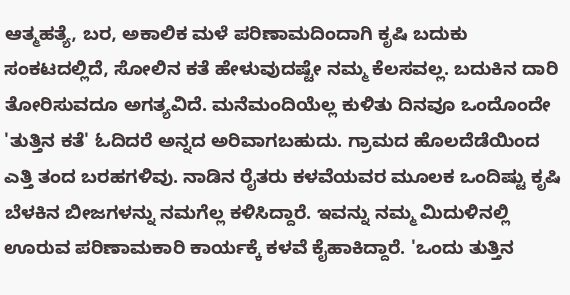ಆತ್ಮಹತ್ಯೆ, ಬರ, ಅಕಾಲಿಕ ಮಳೆ ಪರಿಣಾಮದಿಂದಾಗಿ ಕೃಷಿ ಬದುಕು ಸಂಕಟದಲ್ಲಿದೆ, ಸೋಲಿನ ಕತೆ ಹೇಳುವುದಷ್ಟೇ ನಮ್ಮ ಕೆಲಸವಲ್ಲ. ಬದುಕಿನ ದಾರಿ ತೋರಿಸುವದೂ ಅಗತ್ಯವಿದೆ. ಮನೆಮಂದಿಯೆಲ್ಲ ಕುಳಿತು ದಿನವೂ ಒಂದೊಂದೇ 'ತುತ್ತಿನ ಕತೆ' ಓದಿದರೆ ಅನ್ನದ ಅರಿವಾಗಬಹುದು. ಗ್ರಾಮದ ಹೊಲದೆಡೆಯಿಂದ ಎತ್ತಿ ತಂದ ಬರಹಗಳಿವು. ನಾಡಿನ ರೈತರು ಕಳವೆಯವರ ಮೂಲಕ ಒಂದಿಷ್ಟು ಕೃಷಿ ಬೆಳಕಿನ ಬೀಜಗಳನ್ನು ನಮಗೆಲ್ಲ ಕಳಿಸಿದ್ದಾರೆ. ಇವನ್ನು ನಮ್ಮ ಮಿದುಳಿನಲ್ಲಿ ಊರುವ ಪರಿಣಾಮಕಾರಿ ಕಾರ್ಯಕ್ಕೆ ಕಳವೆ ಕೈಹಾಕಿದ್ದಾರೆ. 'ಒಂದು ತುತ್ತಿನ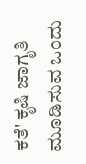ಕತೆ' ಕೃಷಿ ಜಾಗೃತಿ ಮೂಡಿಸುವ ಒಂದು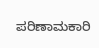ಪರಿಣಾಮಕಾರಿ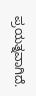ಪ್ರಯತ್ನವಾಗಿದೆ.